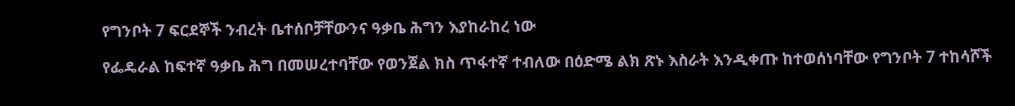የግንቦት 7 ፍርደኞች ንብረት ቤተሰቦቻቸውንና ዓቃቤ ሕግን እያከራከረ ነው

የፌዴራል ከፍተኛ ዓቃቤ ሕግ በመሠረተባቸው የወንጀል ክስ ጥፋተኛ ተብለው በዕድሜ ልክ ጽኑ እስራት እንዲቀጡ ከተወሰነባቸው የግንቦት 7 ተከሳሾች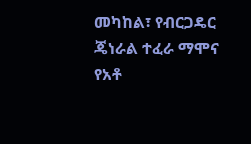መካከል፣ የብርጋዴር ጄነራል ተፈራ ማሞና የአቶ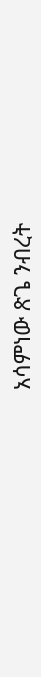አሳምነው ጽጌ ንብረት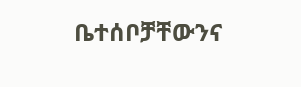ቤተሰቦቻቸውንና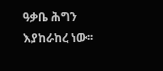ዓቃቤ ሕግን እያከራከረ ነው፡፡